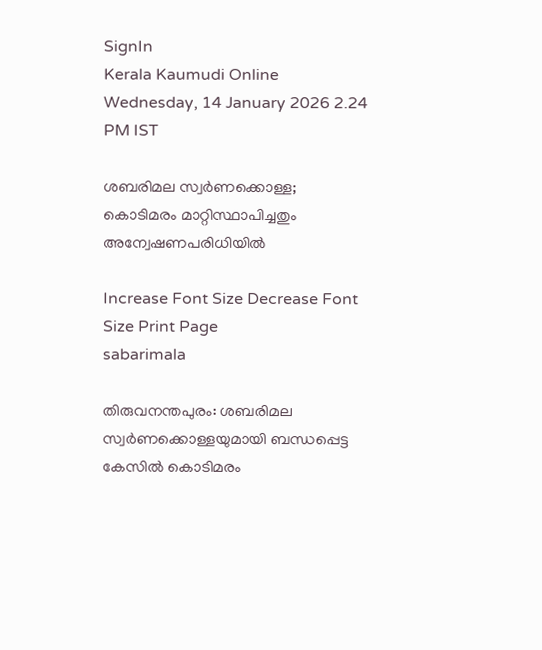SignIn
Kerala Kaumudi Online
Wednesday, 14 January 2026 2.24 PM IST

ശബരിമല സ്വർണക്കൊള്ള; കൊടിമരം മാറ്റിസ്ഥാപിച്ചതും അന്വേഷണപരിധിയിൽ

Increase Font Size Decrease Font Size Print Page
sabarimala

തിരുവനന്തപുരം: ശബരിമല സ്വർണക്കൊള്ളയുമായി ബന്ധപ്പെട്ട കേസിൽ കൊടിമരം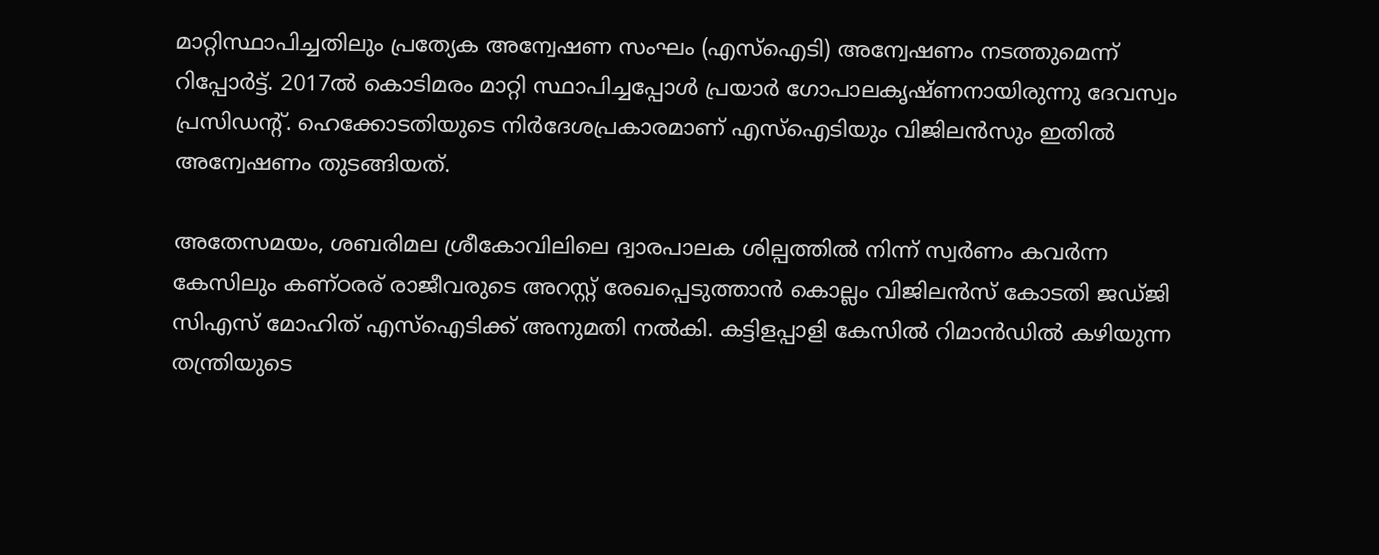മാറ്റിസ്ഥാപിച്ചതിലും പ്രത്യേക അന്വേഷണ സംഘം (എസ്ഐടി) അന്വേഷണം നടത്തുമെന്ന് റിപ്പോർട്ട്. 2017ൽ കൊടിമരം മാറ്റി സ്ഥാപിച്ചപ്പോൾ പ്രയാർ ഗോപാലകൃഷ്ണനായിരുന്നു ദേവസ്വം പ്രസിഡന്റ്. ഹെക്കോടതിയുടെ നിർദേശപ്രകാരമാണ് എസ്ഐടിയും വിജിലൻസും ഇതിൽ അന്വേഷണം തുടങ്ങിയത്.

അതേസമയം, ശബരിമല ശ്രീകോവിലിലെ ദ്വാരപാലക ശില്പത്തിൽ നിന്ന് സ്വർണം കവർന്ന കേസിലും കണ്ഠരര് രാജീവരുടെ അറസ്റ്റ് രേഖപ്പെടുത്താൻ കൊല്ലം വിജിലൻസ് കോടതി ജഡ്ജി സിഎസ് മോഹിത് എസ്ഐടിക്ക് അനുമതി നൽകി. കട്ടിളപ്പാളി കേസിൽ റിമാൻഡിൽ കഴിയുന്ന തന്ത്രിയുടെ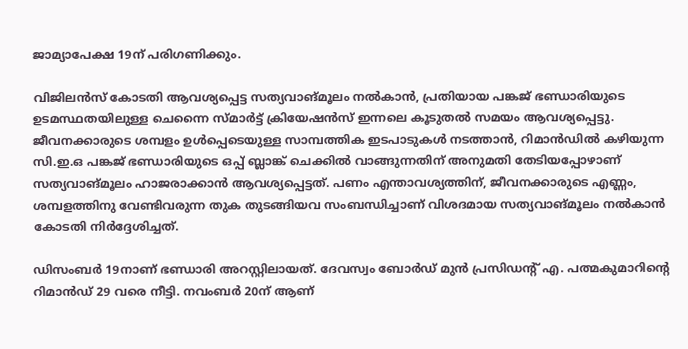ജാമ്യാപേക്ഷ 19ന് പരിഗണിക്കും.

വിജിലൻസ് കോടതി ആവശ്യപ്പെട്ട സത്യവാങ്മൂലം നൽകാൻ, പ്രതിയായ പങ്കജ് ഭണ്ഡാരിയുടെ ഉടമസ്ഥതയിലുള്ള ചെന്നൈ സ്മാർട്ട് ക്രിയേഷൻസ് ഇന്നലെ കൂടുതൽ സമയം ആവശ്യപ്പെട്ടു. ജീവനക്കാരുടെ ശമ്പളം ഉൾപ്പെടെയുള്ള സാമ്പത്തിക ഇടപാടുകൾ നടത്താൻ, റിമാൻഡിൽ കഴിയുന്ന സി.ഇ.ഒ പങ്കജ് ഭണ്ഡാരിയുടെ ഒപ്പ് ബ്ലാങ്ക് ചെക്കിൽ വാങ്ങുന്നതിന് അനുമതി തേടിയപ്പോഴാണ് സത്യവാങ്മൂലം ഹാജരാക്കാൻ ആവശ്യപ്പെട്ടത്. പണം എന്താവശ്യത്തിന്, ജീവനക്കാരുടെ എണ്ണം, ശമ്പളത്തിനു വേണ്ടിവരുന്ന തുക തുടങ്ങിയവ സംബന്ധിച്ചാണ് വിശദമായ സത്യവാങ്മൂലം നൽകാൻ കോടതി നിർദ്ദേശിച്ചത്.

ഡിസംബർ 19നാണ് ഭണ്ഡാരി അറസ്റ്റിലായത്. ദേവസ്വം ബോർഡ് മുൻ പ്രസിഡന്റ് എ. പത്മകുമാറിന്റെ റിമാൻഡ് 29 വരെ നീട്ടി. നവംബർ 20ന് ആണ്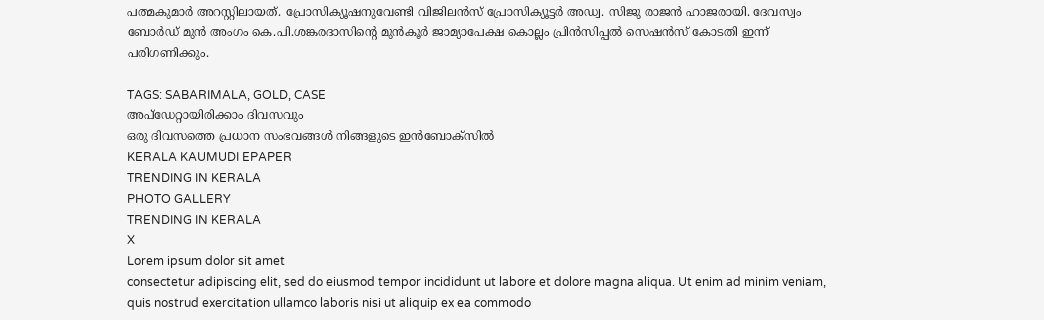പത്മകുമാർ അറസ്റ്റിലായത്. പ്രോസിക്യൂഷനുവേണ്ടി വിജിലൻസ് പ്രോസിക്യൂട്ടർ അഡ്വ. സിജു രാജൻ ഹാജരായി. ദേവസ്വം ബോർഡ് മുൻ അംഗം കെ.പി.ശങ്കരദാസിന്റെ മുൻകൂർ ജാമ്യാപേക്ഷ കൊല്ലം പ്രിൻസിപ്പൽ സെഷൻസ് കോടതി ഇന്ന് പരിഗണിക്കും.

TAGS: SABARIMALA, GOLD, CASE
അപ്ഡേറ്റായിരിക്കാം ദിവസവും
ഒരു ദിവസത്തെ പ്രധാന സംഭവങ്ങൾ നിങ്ങളുടെ ഇൻബോക്സിൽ
KERALA KAUMUDI EPAPER
TRENDING IN KERALA
PHOTO GALLERY
TRENDING IN KERALA
X
Lorem ipsum dolor sit amet
consectetur adipiscing elit, sed do eiusmod tempor incididunt ut labore et dolore magna aliqua. Ut enim ad minim veniam, quis nostrud exercitation ullamco laboris nisi ut aliquip ex ea commodo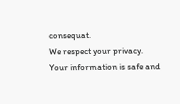consequat.
We respect your privacy. Your information is safe and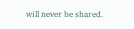will never be shared.